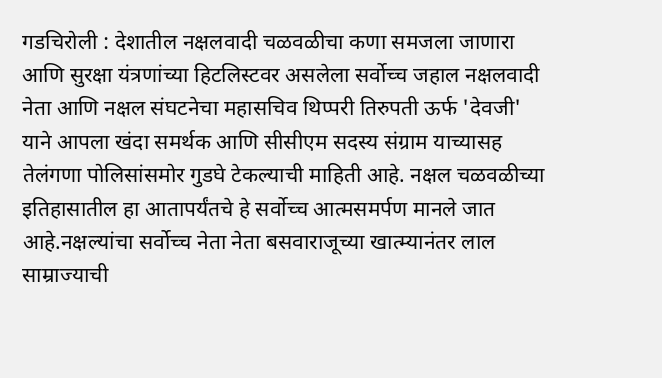गडचिरोली : देशातील नक्षलवादी चळवळीचा कणा समजला जाणारा आणि सुरक्षा यंत्रणांच्या हिटलिस्टवर असलेला सर्वोच्च जहाल नक्षलवादी नेता आणि नक्षल संघटनेचा महासचिव थिप्परी तिरुपती ऊर्फ 'देवजी' याने आपला खंदा समर्थक आणि सीसीएम सदस्य संग्राम याच्यासह तेलंगणा पोलिसांसमोर गुडघे टेकल्याची माहिती आहे. नक्षल चळवळीच्या इतिहासातील हा आतापर्यंतचे हे सर्वोच्च आत्मसमर्पण मानले जात आहे.नक्षल्यांचा सर्वोच्च नेता नेता बसवाराजूच्या खात्म्यानंतर लाल साम्राज्याची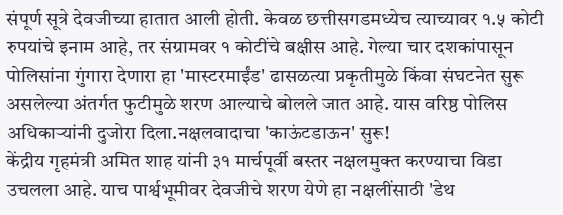संपूर्ण सूत्रे देवजीच्या हातात आली होती. केवळ छत्तीसगडमध्येच त्याच्यावर १.५ कोटी रुपयांचे इनाम आहे, तर संग्रामवर १ कोटींचे बक्षीस आहे. गेल्या चार दशकांपासून पोलिसांना गुंगारा देणारा हा 'मास्टरमाईंड' ढासळत्या प्रकृतीमुळे किंवा संघटनेत सुरू असलेल्या अंतर्गत फुटीमुळे शरण आल्याचे बोलले जात आहे. यास वरिष्ठ पोलिस अधिकाऱ्यांनी दुजोरा दिला.नक्षलवादाचा 'काऊंटडाऊन' सुरू!
केंद्रीय गृहमंत्री अमित शाह यांनी ३१ मार्चपूर्वी बस्तर नक्षलमुक्त करण्याचा विडा उचलला आहे. याच पार्श्वभूमीवर देवजीचे शरण येणे हा नक्षलींसाठी 'डेथ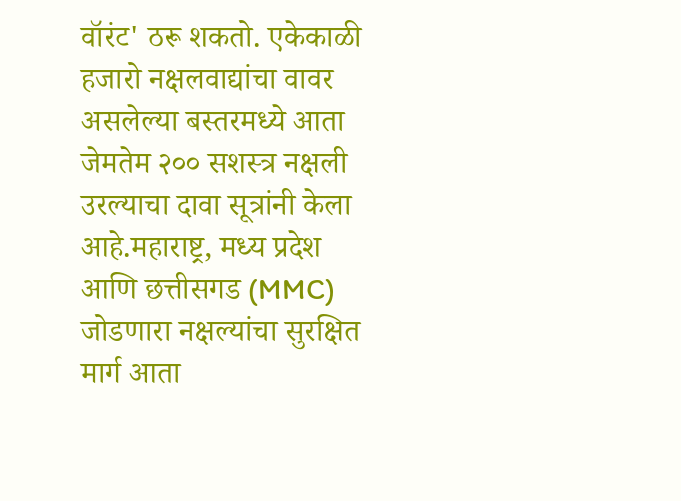वॉरंट' ठरू शकतो. एकेकाळी हजारो नक्षलवाद्यांचा वावर असलेल्या बस्तरमध्ये आता जेमतेम २०० सशस्त्र नक्षली उरल्याचा दावा सूत्रांनी केला आहे.महाराष्ट्र, मध्य प्रदेश आणि छत्तीसगड (MMC) जोडणारा नक्षल्यांचा सुरक्षित मार्ग आता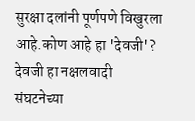सुरक्षा दलांनी पूर्णपणे विखुरला आहे.कोण आहे हा 'देवजी'?
देवजी हा नक्षलवादी संघटनेच्या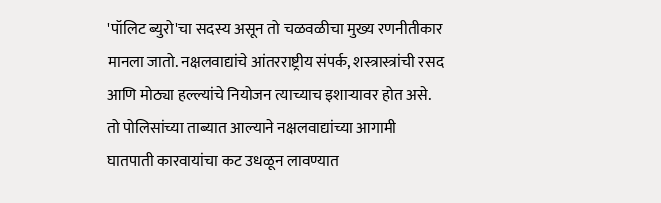'पॉलिट ब्युरो'चा सदस्य असून तो चळवळीचा मुख्य रणनीतीकार मानला जातो. नक्षलवाद्यांचे आंतरराष्ट्रीय संपर्क, शस्त्रास्त्रांची रसद आणि मोठ्या हल्ल्यांचे नियोजन त्याच्याच इशाऱ्यावर होत असे. तो पोलिसांच्या ताब्यात आल्याने नक्षलवाद्यांच्या आगामी घातपाती कारवायांचा कट उधळून लावण्यात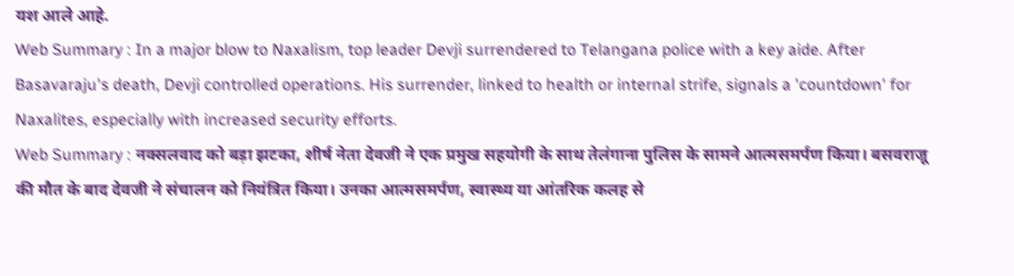यश आले आहे.
Web Summary : In a major blow to Naxalism, top leader Devji surrendered to Telangana police with a key aide. After Basavaraju's death, Devji controlled operations. His surrender, linked to health or internal strife, signals a 'countdown' for Naxalites, especially with increased security efforts.
Web Summary : नक्सलवाद को बड़ा झटका, शीर्ष नेता देवजी ने एक प्रमुख सहयोगी के साथ तेलंगाना पुलिस के सामने आत्मसमर्पण किया। बसवराजू की मौत के बाद देवजी ने संचालन को नियंत्रित किया। उनका आत्मसमर्पण, स्वास्थ्य या आंतरिक कलह से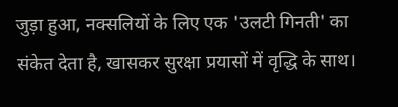जुड़ा हुआ, नक्सलियों के लिए एक 'उलटी गिनती' का संकेत देता है, खासकर सुरक्षा प्रयासों में वृद्धि के साथ।